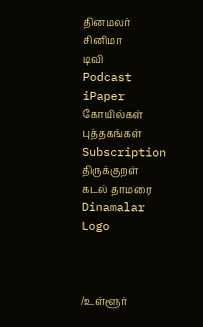தினமலர்
சினிமா
டிவி
Podcast
iPaper
கோயில்கள்
புத்தகங்கள்
Subscription
திருக்குறள்
கடல் தாமரை
Dinamalar Logo



/உள்ளூர்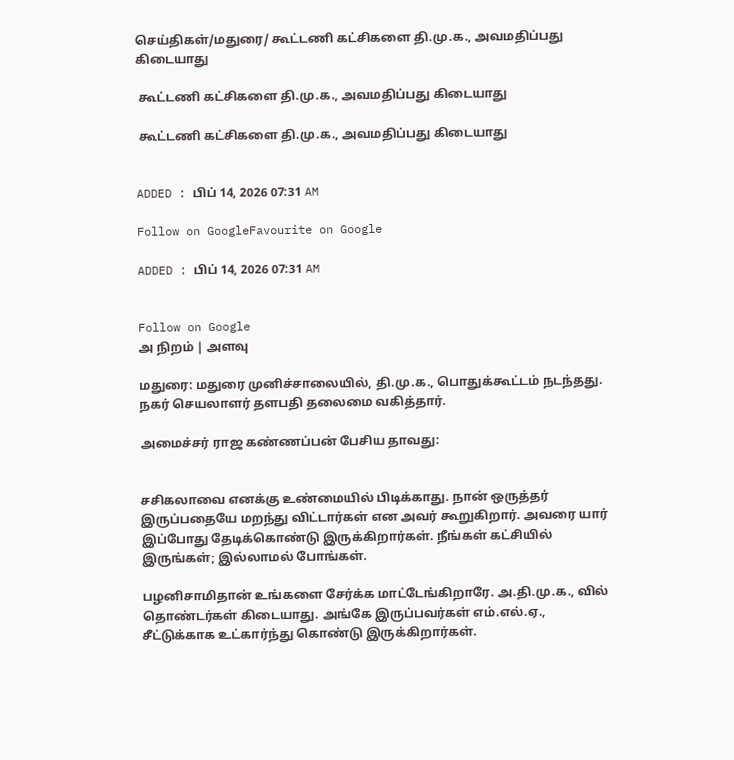செய்திகள்/மதுரை/ கூட்டணி கட்சிகளை தி.மு.க., அவமதிப்பது கிடையாது

 கூட்டணி கட்சிகளை தி.மு.க., அவமதிப்பது கிடையாது

 கூட்டணி கட்சிகளை தி.மு.க., அவமதிப்பது கிடையாது


ADDED : பிப் 14, 2026 07:31 AM

Follow on GoogleFavourite on Google

ADDED : பிப் 14, 2026 07:31 AM


Follow on Google
அ நிறம் | அளவு

மதுரை: மதுரை முனிச்சாலையில், தி.மு.க., பொதுக்கூட்டம் நடந்தது. நகர் செயலாளர் தளபதி தலைமை வகித்தார்.

அமைச்சர் ராஜ கண்ணப்பன் பேசிய தாவது:


சசிகலாவை எனக்கு உண்மையில் பிடிக்காது. நான் ஒருத்தர் இருப்பதையே மறந்து விட்டார்கள் என அவர் கூறுகிறார். அவரை யார் இப்போது தேடிக்கொண்டு இருக்கிறார்கள். நீங்கள் கட்சியில் இருங்கள்; இல்லாமல் போங்கள்.

பழனிசாமிதான் உங்களை சேர்க்க மாட்டேங்கிறாரே. அ.தி.மு.க., வில் தொண்டர்கள் கிடையாது. அங்கே இருப்பவர்கள் எம்.எல்.ஏ., சீட்டுக்காக உட்கார்ந்து கொண்டு இருக்கிறார்கள்.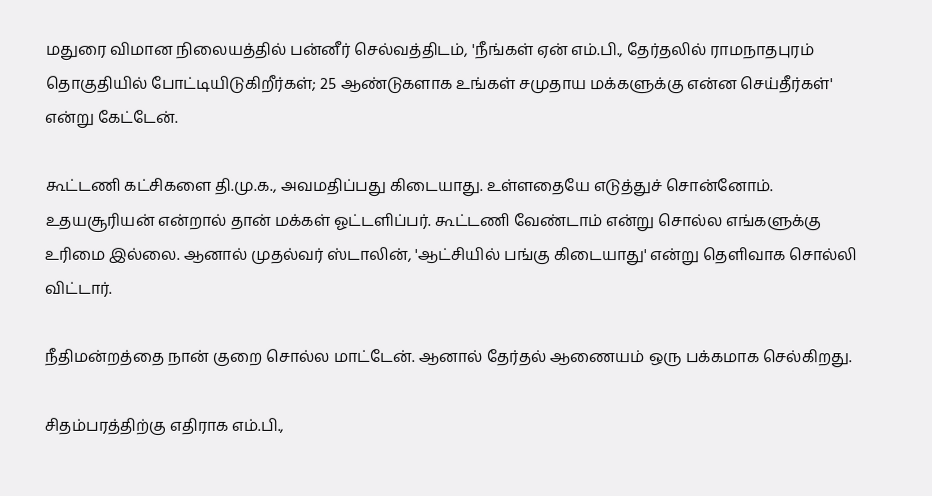மதுரை விமான நிலையத்தில் பன்னீர் செல்வத்திடம், 'நீங்கள் ஏன் எம்.பி., தேர்தலில் ராமநாதபுரம் தொகுதியில் போட்டியிடுகிறீர்கள்; 25 ஆண்டுகளாக உங்கள் சமுதாய மக்களுக்கு என்ன செய்தீர்கள்' என்று கேட்டேன்.

கூட்டணி கட்சிகளை தி.மு.க., அவமதிப்பது கிடையாது. உள்ளதையே எடுத்துச் சொன்னோம். உதயசூரியன் என்றால் தான் மக்கள் ஓட்டளிப்பர். கூட்டணி வேண்டாம் என்று சொல்ல எங்களுக்கு உரிமை இல்லை. ஆனால் முதல்வர் ஸ்டாலின், 'ஆட்சியில் பங்கு கிடையாது' என்று தெளிவாக சொல்லி விட்டார்.

நீதிமன்றத்தை நான் குறை சொல்ல மாட்டேன். ஆனால் தேர்தல் ஆணையம் ஒரு பக்கமாக செல்கிறது.

சிதம்பரத்திற்கு எதிராக எம்.பி.,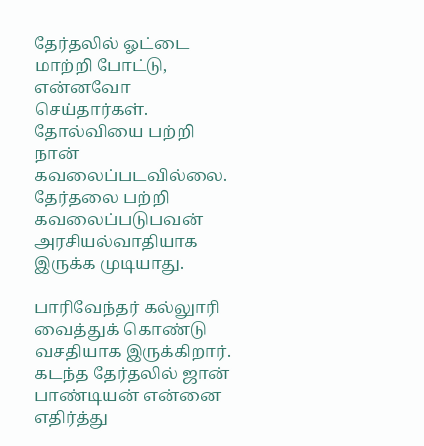தேர்தலில் ஓட்டை மாற்றி போட்டு, என்னவோ செய்தார்கள். தோல்வியை பற்றி நான் கவலைப்படவில்லை. தேர்தலை பற்றி கவலைப்படுபவன் அரசியல்வாதியாக இருக்க முடியாது.

பாரிவேந்தர் கல்லுாரி வைத்துக் கொண்டு வசதியாக இருக்கிறார். கடந்த தேர்தலில் ஜான் பாண்டியன் என்னை எதிர்த்து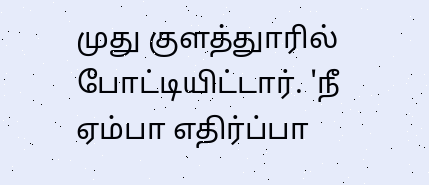முது குளத்துாரில் போட்டியிட்டார். 'நீ ஏம்பா எதிர்ப்பா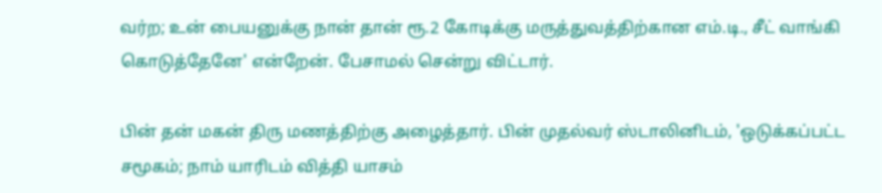வர்ற; உன் பையனுக்கு நான் தான் ரூ.2 கோடிக்கு மருத்துவத்திற்கான எம்.டி., சீட் வாங்கி கொடுத்தேனே' என்றேன். பேசாமல் சென்று விட்டார்.

பின் தன் மகன் திரு மணத்திற்கு அழைத்தார். பின் முதல்வர் ஸ்டாலினிடம், 'ஒடுக்கப்பட்ட சமூகம்; நாம் யாரிடம் வித்தி யாசம்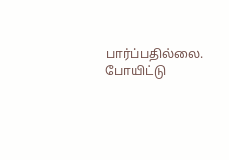பார்ப்பதில்லை. போயிட்டு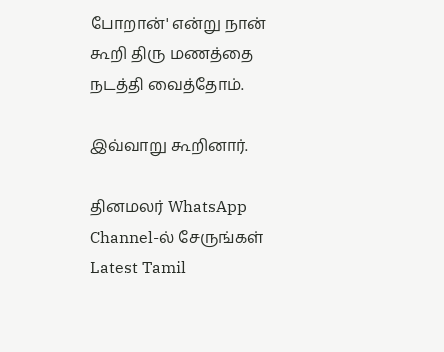போறான்' என்று நான் கூறி திரு மணத்தை நடத்தி வைத்தோம்.

இவ்வாறு கூறினார்.

தினமலர் WhatsApp Channel-ல் சேருங்கள்
Latest Tamil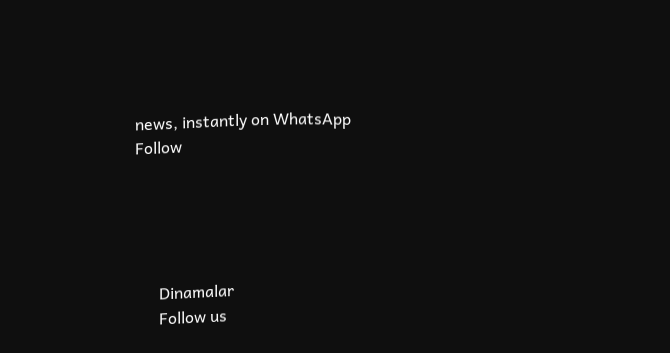news, instantly on WhatsApp
Follow





      Dinamalar
      Follow us